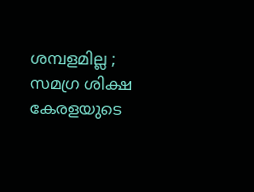ശമ്പളമില്ല ; സമഗ്ര ശിക്ഷ കേരളയുടെ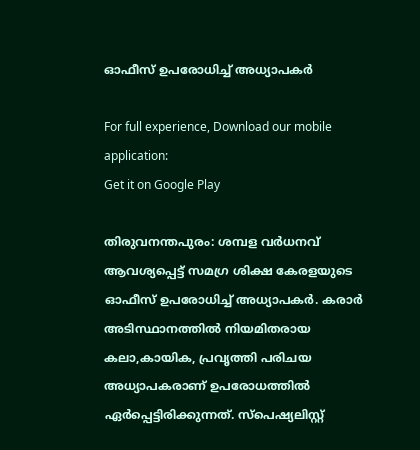ഓഫീസ് ഉപരോധിച്ച് അധ്യാപകര്‍

For full experience, Download our mobile application:
Get it on Google Play

തിരുവനന്തപുരം: ശമ്പള വര്‍ധനവ് ആവശ്യപ്പെട്ട് സമഗ്ര ശിക്ഷ കേരളയുടെ ഓഫീസ് ഉപരോധിച്ച് അധ്യാപകര്‍. കരാര്‍ അടിസ്ഥാനത്തില്‍ നിയമിതരായ കലാ,കായിക, പ്രവൃത്തി പരിചയ അധ്യാപകരാണ് ഉപരോധത്തില്‍ ഏര്‍പ്പെട്ടിരിക്കുന്നത്. സ്‌പെഷ്യലിസ്റ്റ്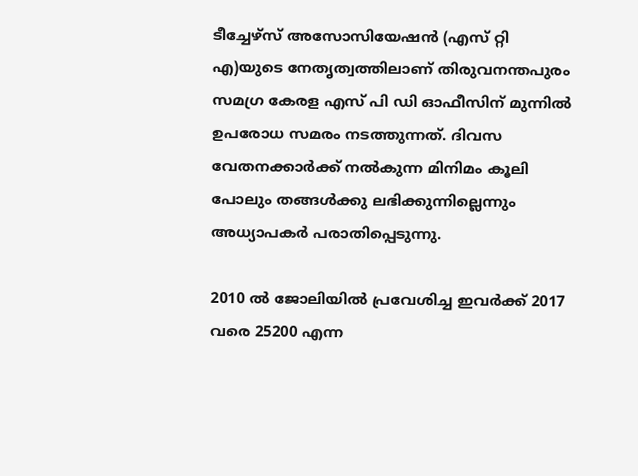ടീച്ചേഴ്‌സ് അസോസിയേഷന്‍ (എസ് റ്റി എ)യുടെ നേതൃത്വത്തിലാണ് തിരുവനന്തപുരം സമഗ്ര കേരള എസ് പി ഡി ഓഫീസിന് മുന്നില്‍ ഉപരോധ സമരം നടത്തുന്നത്. ദിവസ വേതനക്കാര്‍ക്ക് നല്‍കുന്ന മിനിമം കൂലി പോലും തങ്ങള്‍ക്കു ലഭിക്കുന്നില്ലെന്നും അധ്യാപകര്‍ പരാതിപ്പെടുന്നു.

2010 ല്‍ ജോലിയില്‍ പ്രവേശിച്ച ഇവര്‍ക്ക് 2017 വരെ 25200 എന്ന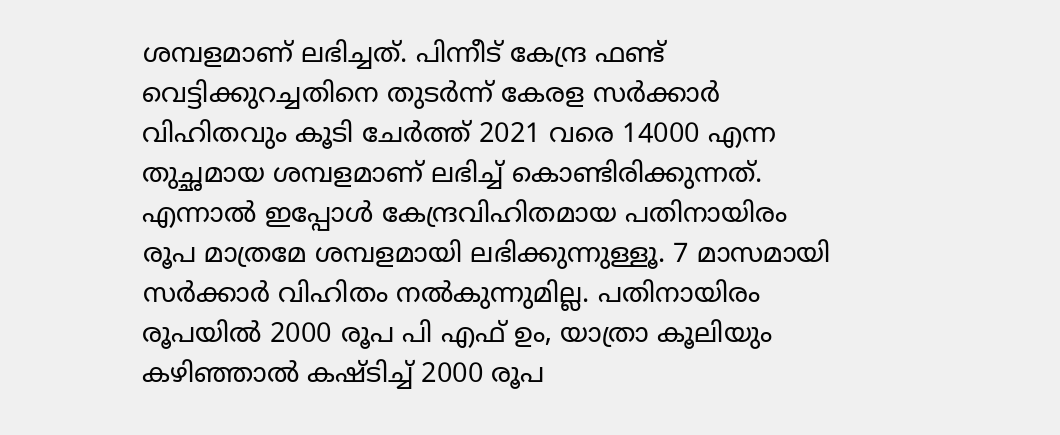ശമ്പളമാണ് ലഭിച്ചത്. പിന്നീട് കേന്ദ്ര ഫണ്ട് വെട്ടിക്കുറച്ചതിനെ തുടര്‍ന്ന് കേരള സര്‍ക്കാര്‍ വിഹിതവും കൂടി ചേര്‍ത്ത് 2021 വരെ 14000 എന്ന തുച്ഛമായ ശമ്പളമാണ് ലഭിച്ച് കൊണ്ടിരിക്കുന്നത്. എന്നാല്‍ ഇപ്പോള്‍ കേന്ദ്രവിഹിതമായ പതിനായിരം രൂപ മാത്രമേ ശമ്പളമായി ലഭിക്കുന്നുള്ളൂ. 7 മാസമായി സര്‍ക്കാര്‍ വിഹിതം നല്‍കുന്നുമില്ല. പതിനായിരം രൂപയില്‍ 2000 രൂപ പി എഫ് ഉം, യാത്രാ കൂലിയും കഴിഞ്ഞാല്‍ കഷ്ടിച്ച് 2000 രൂപ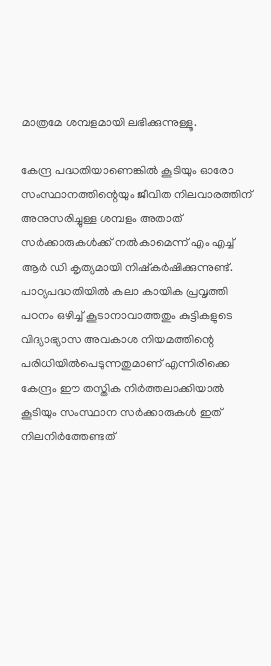മാത്രമേ ശമ്പളമായി ലഭിക്കുന്നുള്ളൂ.

കേന്ദ്ര പദ്ധതിയാണെങ്കില്‍ കൂടിയും ഓരോ സംസ്ഥാനത്തിന്റെയും ജീവിത നിലവാരത്തിന് അനുസരിച്ചുള്ള ശമ്പളം അതാത് സര്‍ക്കാരുകള്‍ക്ക് നല്‍കാമെന്ന് എം എച്ച് ആര്‍ ഡി കൃത്യമായി നിഷ്‌കര്‍ഷിക്കുന്നുണ്ട്. പാഠ്യപദ്ധതിയില്‍ കലാ കായിക പ്രവൃത്തി പഠനം ഒഴിച്ച് കൂടാനാവാത്തതും കുട്ടികളുടെ വിദ്യാഭ്യാസ അവകാശ നിയമത്തിന്റെ പരിധിയില്‍പെടുന്നതുമാണ് എന്നിരിക്കെ കേന്ദ്രം ഈ തസ്തിക നിര്‍ത്തലാക്കിയാല്‍ കൂടിയും സംസ്ഥാന സര്‍ക്കാരുകള്‍ ഇത് നിലനിര്‍ത്തേണ്ടത്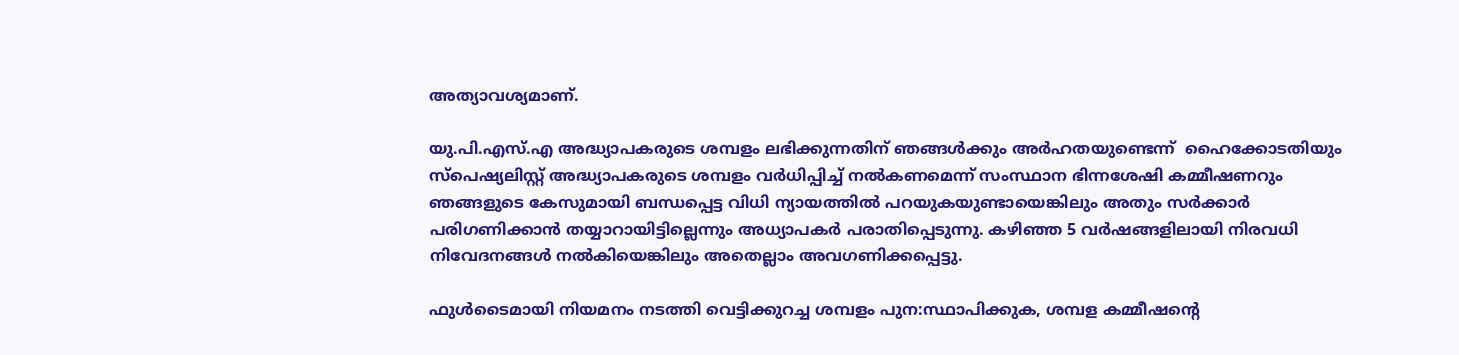അത്യാവശ്യമാണ്.

യു.പി.എസ്.എ അദ്ധ്യാപകരുടെ ശമ്പളം ലഭിക്കുന്നതിന് ഞങ്ങള്‍ക്കും അര്‍ഹതയുണ്ടെന്ന്  ഹൈക്കോടതിയും സ്‌പെഷ്യലിസ്റ്റ് അദ്ധ്യാപകരുടെ ശമ്പളം വര്‍ധിപ്പിച്ച് നല്‍കണമെന്ന് സംസ്ഥാന ഭിന്നശേഷി കമ്മീഷണറും ഞങ്ങളുടെ കേസുമായി ബന്ധപ്പെട്ട വിധി ന്യായത്തില്‍ പറയുകയുണ്ടായെങ്കിലും അതും സര്‍ക്കാര്‍ പരിഗണിക്കാന്‍ തയ്യാറായിട്ടില്ലെന്നും അധ്യാപകര്‍ പരാതിപ്പെടുന്നു. കഴിഞ്ഞ 5 വര്‍ഷങ്ങളിലായി നിരവധി നിവേദനങ്ങള്‍ നല്‍കിയെങ്കിലും അതെല്ലാം അവഗണിക്കപ്പെട്ടു.

ഫുള്‍ടൈമായി നിയമനം നടത്തി വെട്ടിക്കുറച്ച ശമ്പളം പുന:സ്ഥാപിക്കുക, ശമ്പള കമ്മീഷന്റെ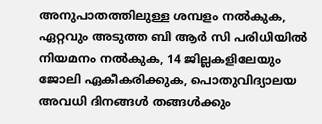അനുപാതത്തിലുള്ള ശമ്പളം നല്‍കുക, ഏറ്റവും അടുത്ത ബി ആര്‍ സി പരിധിയില്‍ നിയമനം നല്‍കുക, 14 ജില്ലകളിലേയും ജോലി ഏകീകരിക്കുക, പൊതുവിദ്യാലയ അവധി ദിനങ്ങള്‍ തങ്ങള്‍ക്കും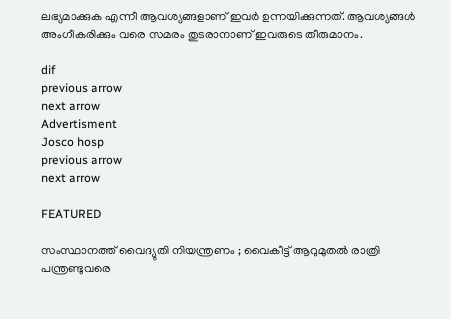ലഭ്യമാക്കുക എന്നീ ആവശ്യങ്ങളാണ് ഇവര്‍ ഉന്നയിക്കുന്നത്. ആവശ്യങ്ങള്‍ അംഗീകരിക്കും വരെ സമരം തുടരാനാണ് ഇവരുടെ തീരുമാനം.

dif
previous arrow
next arrow
Advertisment
Josco hosp
previous arrow
next arrow

FEATURED

സംസ്ഥാനത്ത് വൈദ്യുതി നിയന്ത്രണം ; വൈകീട്ട് ആറുമുതല്‍ രാത്രി പന്ത്രണ്ടുവരെ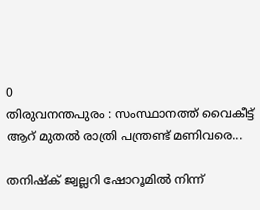0
തിരുവനന്തപുരം : സംസ്ഥാനത്ത് വൈകീട്ട് ആറ് മുതല്‍ രാത്രി പന്ത്രണ്ട് മണിവരെ...

തനിഷ്ക് ജ്വല്ലറി ഷോറൂമിൽ നിന്ന്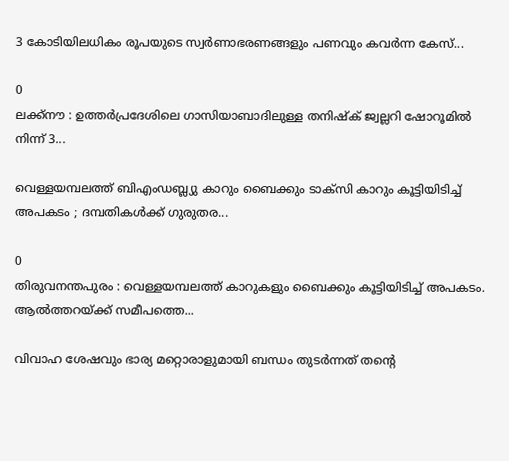3 കോടിയിലധികം രൂപയുടെ സ്വർണാഭരണങ്ങളും പണവും കവർന്ന കേസ്...

0
ലക്ക്നൗ : ഉത്തർപ്രദേശിലെ ഗാസിയാബാദിലുള്ള തനിഷ്ക് ജ്വല്ലറി ഷോറൂമിൽ നിന്ന് 3...

വെള്ളയമ്പലത്ത് ബിഎംഡബ്ല്യു കാറും ബൈക്കും ടാക്സി കാറും കൂട്ടിയിടിച്ച് അപകടം ; ദമ്പതികൾക്ക് ഗുരുതര...

0
തിരുവനന്തപുരം : വെള്ളയമ്പലത്ത് കാറുകളും ബൈക്കും കൂട്ടിയിടിച്ച് അപകടം. ആൽത്തറയ്ക്ക് സമീപത്തെ...

വിവാഹ ശേഷവും ഭാര്യ മറ്റൊരാളുമായി ബന്ധം തുടർന്നത് തന്റെ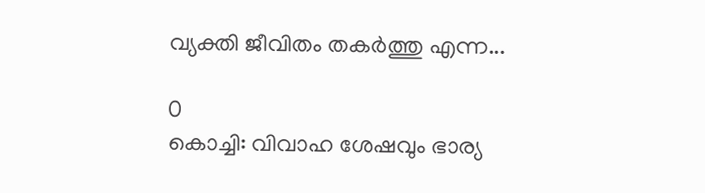വ്യക്തി ജീവിതം തകർത്തു എന്ന...

0
കൊച്ചി: വിവാഹ ശേഷവും ഭാര്യ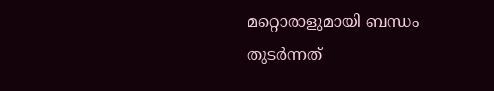മറ്റൊരാളുമായി ബന്ധം തുടർന്നത്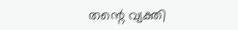തന്റെ വ്യക്തി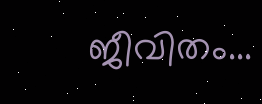ജീവിതം...